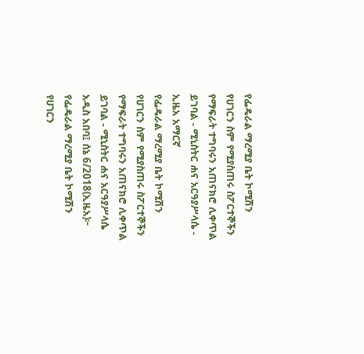የፌዴራል ማረሚያ ቤት ኮሚሽን የሀገርን ስም የሚያስጠሩ ስፖርተኞችን የማፍራት ተግባሩን አጠናክሮ ሊቀጥል ይገባል - ሚኒስትር ሐና አርዓያሥላሴ - ኢዜአ አማርኛ
የፌዴራል ማረሚያ ቤት ኮሚሽን የሀገርን ስም የሚያስጠሩ ስፖርተኞችን የማፍራት ተግባሩን አጠናክሮ ሊቀጥል ይገባል - ሚኒስትር ሐና አርዓያሥላሴ
አዲስ አበባ፤ ሰኔ 6/2018(ኢዜአ)፦ የፌዴራል ማረሚያ ቤት ኮሚሽን የሀገርን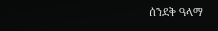ሰንደቅ ዓላማ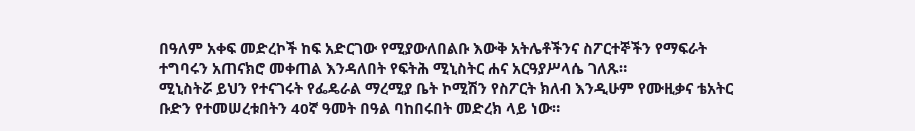በዓለም አቀፍ መድረኮች ከፍ አድርገው የሚያውለበልቡ እውቅ አትሌቶችንና ስፖርተኞችን የማፍራት ተግባሩን አጠናክሮ መቀጠል እንዳለበት የፍትሕ ሚኒስትር ሐና አርዓያሥላሴ ገለጹ።
ሚኒስትሯ ይህን የተናገሩት የፌዴራል ማረሚያ ቤት ኮሚሽን የስፖርት ክለብ እንዲሁም የሙዚቃና ቴአትር ቡድን የተመሠረቱበትን 40ኛ ዓመት በዓል ባከበሩበት መድረክ ላይ ነው።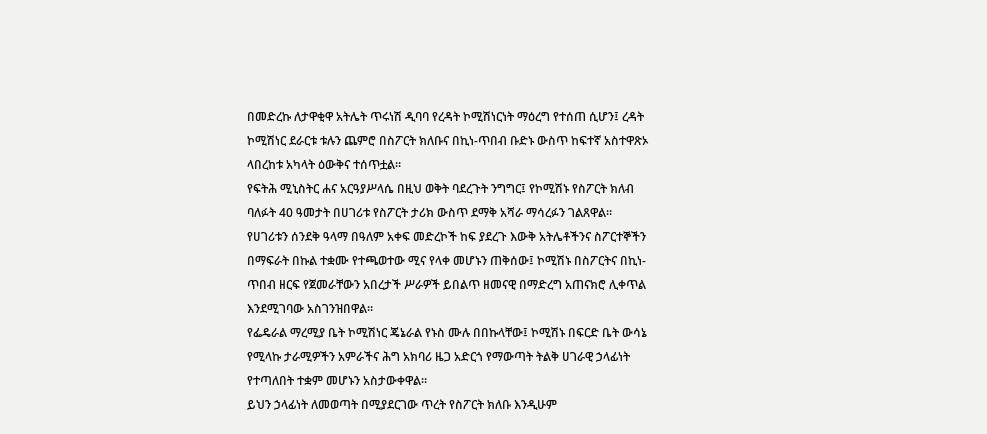በመድረኩ ለታዋቂዋ አትሌት ጥሩነሽ ዲባባ የረዳት ኮሚሽነርነት ማዕረግ የተሰጠ ሲሆን፤ ረዳት ኮሚሽነር ደራርቱ ቱሉን ጨምሮ በስፖርት ክለቡና በኪነ-ጥበብ ቡድኑ ውስጥ ከፍተኛ አስተዋጽኦ ላበረከቱ አካላት ዕውቅና ተሰጥቷል።
የፍትሕ ሚኒስትር ሐና አርዓያሥላሴ በዚህ ወቅት ባደረጉት ንግግር፤ የኮሚሽኑ የስፖርት ክለብ ባለፉት 40 ዓመታት በሀገሪቱ የስፖርት ታሪክ ውስጥ ደማቅ አሻራ ማሳረፉን ገልጸዋል።
የሀገሪቱን ሰንደቅ ዓላማ በዓለም አቀፍ መድረኮች ከፍ ያደረጉ እውቅ አትሌቶችንና ስፖርተኞችን በማፍራት በኩል ተቋሙ የተጫወተው ሚና የላቀ መሆኑን ጠቅሰው፤ ኮሚሽኑ በስፖርትና በኪነ-ጥበብ ዘርፍ የጀመራቸውን አበረታች ሥራዎች ይበልጥ ዘመናዊ በማድረግ አጠናክሮ ሊቀጥል እንደሚገባው አስገንዝበዋል።
የፌዴራል ማረሚያ ቤት ኮሚሽነር ጄኔራል የኑስ ሙሉ በበኩላቸው፤ ኮሚሽኑ በፍርድ ቤት ውሳኔ የሚላኩ ታራሚዎችን አምራችና ሕግ አክባሪ ዜጋ አድርጎ የማውጣት ትልቅ ሀገራዊ ኃላፊነት የተጣለበት ተቋም መሆኑን አስታውቀዋል።
ይህን ኃላፊነት ለመወጣት በሚያደርገው ጥረት የስፖርት ክለቡ እንዲሁም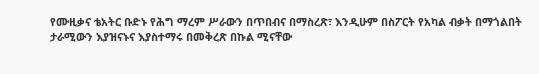የሙዚቃና ቴአትር ቡድኑ የሕግ ማረም ሥራውን በጥበብና በማስረጽ፣ እንዲሁም በስፖርት የአካል ብቃት በማጎልበት ታራሚውን እያዝናኑና እያስተማሩ በመቅረጽ በኩል ሚናቸው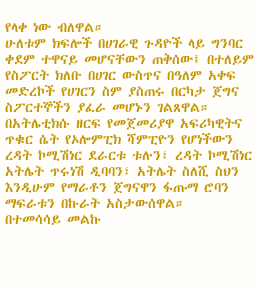የላቀ ነው ብለዋል።
ሁለቱም ክፍሎች በሀገራዊ ጉዳዮች ላይ ግንባር ቀደም ተዋናይ መሆናቸውን ጠቅሰው፤ በተለይም የስፖርት ክለቡ በሀገር ውስጥና በዓለም አቀፍ መድረኮች የሀገርን ስም ያስጠሩ በርካታ ጀግና ስፖርተኞችን ያፈራ መሆኑን ገልጸዋል።
በአትሌቲክሱ ዘርፍ የመጀመሪያዋ አፍሪካዊትና ጥቁር ሴት የኦሎምፒክ ሻምፒዮን የሆነችውን ረዳት ኮሚሽነር ደራርቱ ቱሉን፣ ረዳት ኮሚሽነር አትሌት ጥሩነሽ ዲባባን፣ አትሌት ስለሺ ስህን እንዲሁም የማራቶን ጀግናዋን ፋጡማ ሮባን ማፍራቱን በኩራት አስታውሰዋል።
በተመሳሳይ መልኩ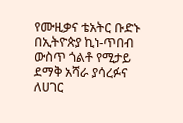የሙዚቃና ቴአትር ቡድኑ በኢትዮጵያ ኪነ-ጥበብ ውስጥ ጎልቶ የሚታይ ደማቅ አሻራ ያሳረፉና ለሀገር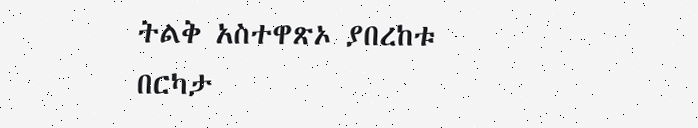ትልቅ አስተዋጽኦ ያበረከቱ በርካታ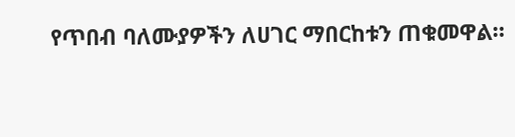የጥበብ ባለሙያዎችን ለሀገር ማበርከቱን ጠቁመዋል።